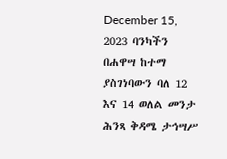December 15, 2023 ባንካችን በሐዋሣ ከተማ ያስገነባውን ባለ 12 እና 14 ወለል መንታ ሕንጻ ቅዳሜ ታኅሣሥ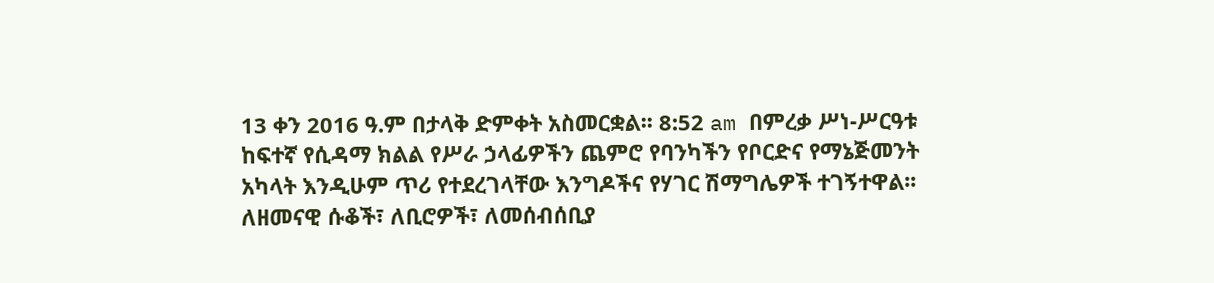13 ቀን 2016 ዓ.ም በታላቅ ድምቀት አስመርቋል፡፡ 8:52 am በምረቃ ሥነ-ሥርዓቱ ከፍተኛ የሲዳማ ክልል የሥራ ኃላፊዎችን ጨምሮ የባንካችን የቦርድና የማኔጅመንት አካላት እንዲሁም ጥሪ የተደረገላቸው እንግዶችና የሃገር ሽማግሌዎች ተገኝተዋል፡፡ ለዘመናዊ ሱቆች፣ ለቢሮዎች፣ ለመሰብሰቢያ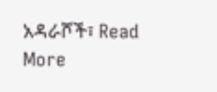አዳራሾች፣ Read More